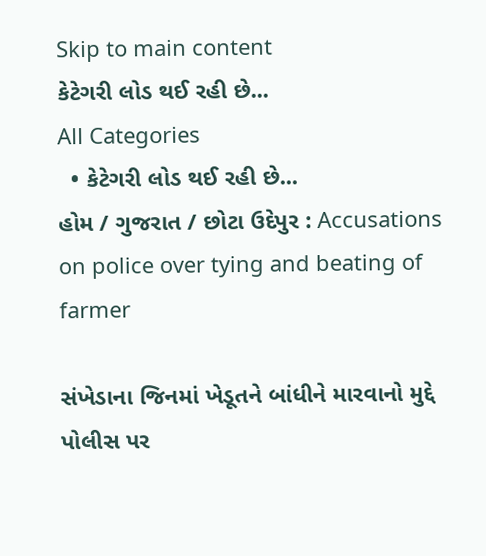Skip to main content
કેટેગરી લોડ થઈ રહી છે...
All Categories
  • કેટેગરી લોડ થઈ રહી છે...
હોમ / ગુજરાત / છોટા ઉદેપુર : Accusations on police over tying and beating of farmer

સંખેડાના જિનમાં ખેડૂતને બાંધીને મારવાનો મુદ્દે પોલીસ પર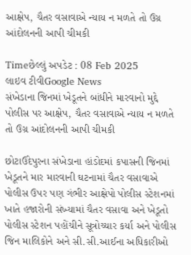આક્ષેપ, ચૈતર વસાવાએ ન્યાય ન મળતે તો ઉગ્ર આંદોલનની આપી ચીમકી

Timeછેલ્લું અપડેટ : 08 Feb 2025
લાઇવ ટીવીGoogle News
સંખેડાના જિનમાં ખેડૂતને બાંધીને મારવાનો મુદ્દે પોલીસ પર આક્ષેપ, ચૈતર વસાવાએ ન્યાય ન મળતે તો ઉગ્ર આંદોલનની આપી ચીમકી

છોટાઉદેપુરના સંખેડાના હાંડોદમાં કપાસની જિનમાં ખેડૂતને માર મારવાની ઘટનામાં ચૈતર વસાવાએ પોલીસ ઉપર પણ ગંભીર આક્ષેપો પોલીસ સ્ટેશનમાં ખાતે હજારોની સંખ્યામાં ચૈતર વસાવા અને ખેડૂતો પોલીસ સ્ટેશન પહોંચીને સૂત્રોચ્ચાર કર્યા અને પોલીસ જિન માલિકોને અને સી.સી.આઈના અધિકારીઓ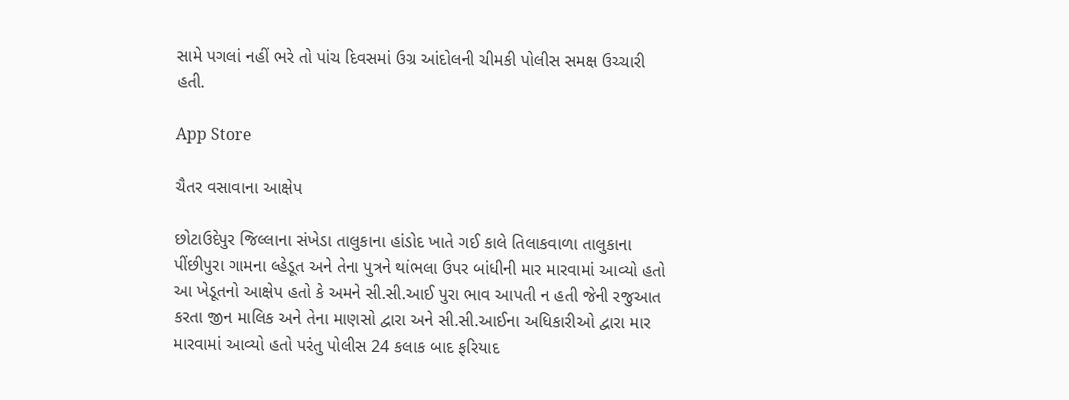સામે પગલાં નહીં ભરે તો પાંચ દિવસમાં ઉગ્ર આંદોલની ચીમકી પોલીસ સમક્ષ ઉચ્ચારી હતી.

App Store

ચૈતર વસાવાના આક્ષેપ

છોટાઉદેપુર જિલ્લાના સંખેડા તાલુકાના હાંડોદ ખાતે ગઈ કાલે તિલાકવાળા તાલુકાના પીંછીપુરા ગામના લ્હેડૂત અને તેના પુત્રને થાંભલા ઉપર બાંધીની માર મારવામાં આવ્યો હતો આ ખેડૂતનો આક્ષેપ હતો કે અમને સી.સી.આઈ પુરા ભાવ આપતી ન હતી જેની રજુઆત કરતા જીન માલિક અને તેના માણસો દ્વારા અને સી.સી.આઈના અધિકારીઓ દ્વારા માર મારવામાં આવ્યો હતો પરંતુ પોલીસ 24 કલાક બાદ ફરિયાદ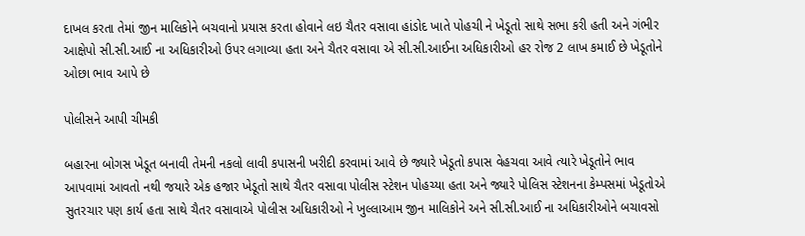દાખલ કરતા તેમાં જીન માલિકોને બચવાનો પ્રયાસ કરતા હોવાને લઇ ચૈતર વસાવા હાંડોદ ખાતે પોહચી ને ખેડૂતો સાથે સભા કરી હતી અને ગંભીર આક્ષેપો સી.સી.આઈ ના અધિકારીઓ ઉપર લગાવ્યા હતા અને ચૈતર વસાવા એ સી.સી.આઈના અધિકારીઓ હર રોજ 2 લાખ કમાઈ છે ખેડૂતોને ઓછા ભાવ આપે છે

પોલીસને આપી ચીમકી

બહારના બોગસ ખેડૂત બનાવી તેમની નકલો લાવી કપાસની ખરીદી કરવામાં આવે છે જ્યારે ખેડૂતો કપાસ વેહચવા આવે ત્યારે ખેડૂતોને ભાવ આપવામાં આવતો નથી જયારે એક હજાર ખેડૂતો સાથે ચૈતર વસાવા પોલીસ સ્ટેશન પોહચ્યા હતા અને જ્યારે પોલિસ સ્ટેશનના કેમ્પસમાં ખેડૂતોએ સુતરચાર પણ કાર્ય હતા સાથે ચૈતર વસાવાએ પોલીસ અધિકારીઓ ને ખુલ્લાઆમ જીન માલિકોને અને સી.સી.આઈ ના અધિકારીઓને બચાવસો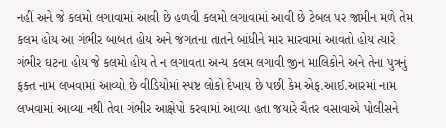નહીં અને જે કલમો લગાવામાં આવી છે હળવી કલમો લગાવામાં આવી છે ટેબલ પર જામીન મળે તેમ કલમ હોય આ ગંભીર બાબત હોય અને જગતના તાતને બાંધીને માર મારવામાં આવતો હોય ત્યારે ગંભીર ઘટના હોય જે કલમો હોય તે ન લગાવતા અન્ય કલમ લગાવી જીન માલિકોને અને તેના પુત્રનું ફક્ત નામ લખવામાં આવ્યો છે વીડિયોમાં સ્પષ્ટ લોકો દેખાય છે પછી કેમ એફ.આઈ.આરમાં નામ લખવામાં આવ્યા નથી તેવા ગંભીર આક્ષેપો કરવામાં આવ્યા હતા જયારે ચૈતર વસાવાએ પોલીસને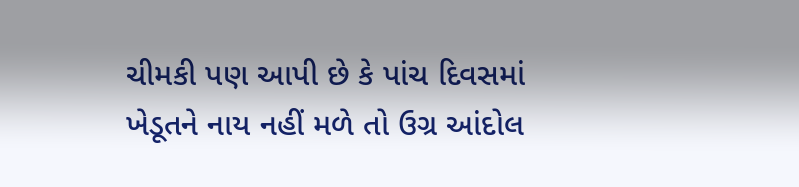ચીમકી પણ આપી છે કે પાંચ દિવસમાં ખેડૂતને નાય નહીં મળે તો ઉગ્ર આંદોલ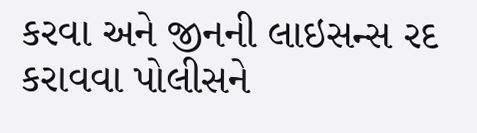કરવા અને જીનની લાઇસન્સ રદ કરાવવા પોલીસને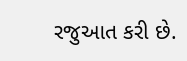રજુઆત કરી છે.